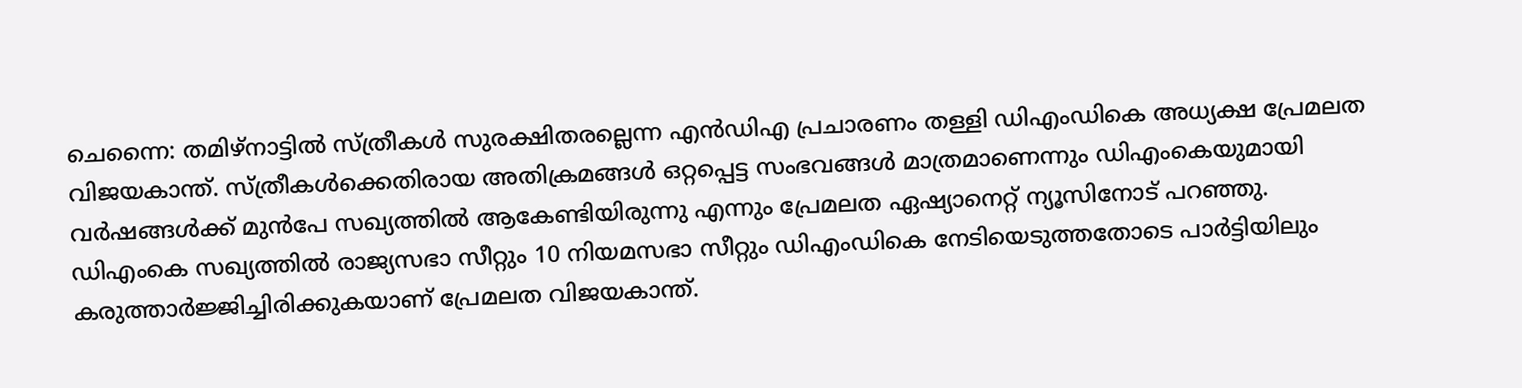ചെന്നൈ: തമിഴ്നാട്ടിൽ സ്ത്രീകൾ സുരക്ഷിതരല്ലെന്ന എൻഡിഎ പ്രചാരണം തള്ളി ഡിഎംഡികെ അധ്യക്ഷ പ്രേമലത വിജയകാന്ത്. സ്ത്രീകൾക്കെതിരായ അതിക്രമങ്ങൾ ഒറ്റപ്പെട്ട സംഭവങ്ങൾ മാത്രമാണെന്നും ഡിഎംകെയുമായി വർഷങ്ങൾക്ക് മുൻപേ സഖ്യത്തിൽ ആകേണ്ടിയിരുന്നു എന്നും പ്രേമലത ഏഷ്യാനെറ്റ് ന്യൂസിനോട് പറഞ്ഞു. ഡിഎംകെ സഖ്യത്തിൽ രാജ്യസഭാ സീറ്റും 10 നിയമസഭാ സീറ്റും ഡിഎംഡികെ നേടിയെടുത്തതോടെ പാർട്ടിയിലും കരുത്താർജ്ജിച്ചിരിക്കുകയാണ് പ്രേമലത വിജയകാന്ത്.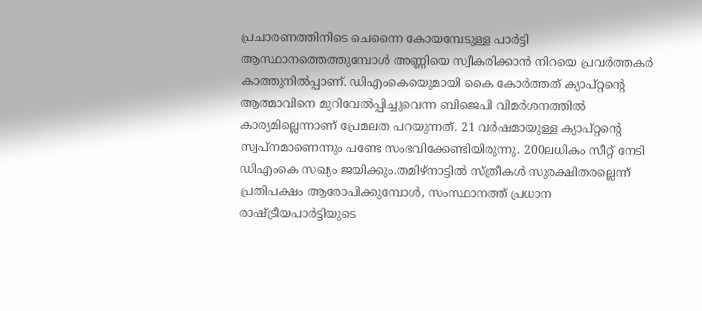പ്രചാരണത്തിനിടെ ചെന്നൈ കോയമ്പേടുള്ള പാർട്ടി ആസ്ഥാനത്തെത്തുമ്പോൾ അണ്ണിയെ സ്വീകരിക്കാൻ നിറയെ പ്രവർത്തകർ കാത്തുനിൽപ്പാണ്. ഡിഎംകെയെുമായി കൈ കോർത്തത് ക്യാപ്റ്റന്റെ ആത്മാവിനെ മുറിവേൽപ്പിച്ചുവെന്ന ബിജെപി വിമർശനത്തിൽ കാര്യമില്ലെന്നാണ് പ്രേമലത പറയുന്നത്. 21 വർഷമായുള്ള ക്യാപ്റ്റന്റെ സ്വപ്നമാണെന്നും പണ്ടേ സംഭവിക്കേണ്ടിയിരുന്നു. 200ലധികം സീറ്റ് നേടി ഡിഎംകെ സഖ്യം ജയിക്കും.തമിഴ്നാട്ടിൽ സ്ത്രീകൾ സുരക്ഷിതരല്ലെന്ന് പ്രതിപക്ഷം ആരോപിക്കുമ്പോൾ, സംസ്ഥാനത്ത് പ്രധാന രാഷ്ട്രീയപാർട്ടിയുടെ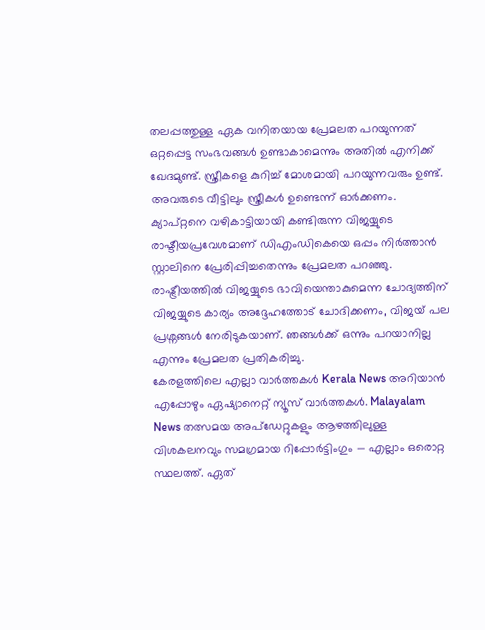തലപ്പത്തുള്ള ഏക വനിതയായ പ്രേമലത പറയുന്നത് ഒറ്റപ്പെട്ട സംഭവങ്ങൾ ഉണ്ടാകാമെന്നും അതിൽ എനിക്ക് ഖേദമുണ്ട്. സ്ത്രീകളെ കുറിച്ച് മോശമായി പറയുന്നവരും ഉണ്ട്. അവരുടെ വീട്ടിലും സ്ത്രീകൾ ഉണ്ടെന്ന് ഓർക്കണം. ക്യാപ്റ്റനെ വഴികാട്ടിയായി കണ്ടിരുന്ന വിജയ്യുടെ രാഷ്ടീയപ്രവേശമാണ് ഡിഎംഡികെയെ ഒപ്പം നിർത്താൻ സ്റ്റാലിനെ പ്രേരിപ്പിച്ചതെന്നും പ്രേമലത പറഞ്ഞു. രാഷ്ട്രീയത്തിൽ വിജയ്യുടെ ഭാവിയെന്താകുമെന്ന ചോദ്യത്തിന് വിജയ്യുടെ കാര്യം അദ്ദേഹത്തോട് ചോദിക്കണം, വിജയ് പല പ്രശ്നങ്ങൾ നേരിടുകയാണ്. ഞങ്ങൾക്ക് ഒന്നും പറയാനില്ല എന്നും പ്രേമലത പ്രതികരിച്ചു.
കേരളത്തിലെ എല്ലാ വാർത്തകൾ Kerala News അറിയാൻ എപ്പോഴും ഏഷ്യാനെറ്റ് ന്യൂസ് വാർത്തകൾ. Malayalam News തത്സമയ അപ്ഡേറ്റുകളും ആഴത്തിലുള്ള വിശകലനവും സമഗ്രമായ റിപ്പോർട്ടിംഗും — എല്ലാം ഒരൊറ്റ സ്ഥലത്ത്. ഏത്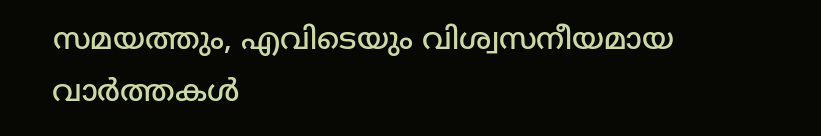സമയത്തും, എവിടെയും വിശ്വസനീയമായ വാർത്തകൾ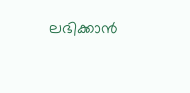ലഭിക്കാൻ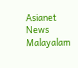Asianet News Malayalam